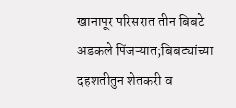खानापूर परिसरात तीन बिबटे अडकले पिंजऱ्यात;बिबट्यांच्या दहशतीतुन शेतकरी व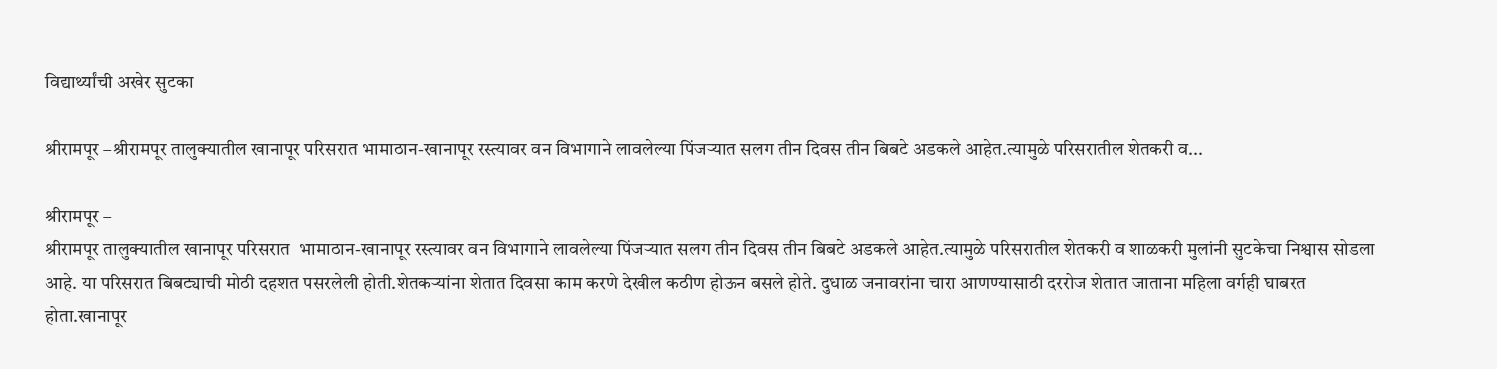विद्यार्थ्यांची अखेर सुटका

श्रीरामपूर –श्रीरामपूर तालुक्यातील खानापूर परिसरात भामाठान-खानापूर रस्त्यावर वन विभागाने लावलेल्या पिंजऱ्यात सलग तीन दिवस तीन बिबटे अडकले आहेत.त्यामुळे परिसरातील शेतकरी व...

श्रीरामपूर –
श्रीरामपूर तालुक्यातील खानापूर परिसरात  भामाठान-खानापूर रस्त्यावर वन विभागाने लावलेल्या पिंजऱ्यात सलग तीन दिवस तीन बिबटे अडकले आहेत.त्यामुळे परिसरातील शेतकरी व शाळकरी मुलांनी सुटकेचा निश्वास सोडला आहे. या परिसरात बिबट्याची मोठी दहशत पसरलेली होती.शेतकऱ्यांना शेतात दिवसा काम करणे देखील कठीण होऊन बसले होते. दुधाळ जनावरांना चारा आणण्यासाठी दररोज शेतात जाताना महिला वर्गही घाबरत होता.खानापूर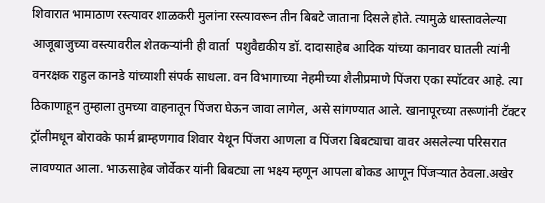शिवारात भामाठाण रस्त्यावर शाळकरी मुलांना रस्त्यावरून तीन बिबटे जाताना दिसले होते. त्यामुळे धास्तावलेल्या आजूबाजुच्या वस्त्यावरील शेतकऱ्यांनी ही वार्ता  पशुवैद्यकीय डॉ. दादासाहेब आदिक यांच्या कानावर घातली त्यांनी वनरक्षक राहुल कानडे यांच्याशी संपर्क साधला. वन विभागाच्या नेहमीच्या शैलीप्रमाणे पिंजरा एका स्पॉटवर आहे. त्या ठिकाणाहून तुम्हाला तुमच्या वाहनातून पिंजरा घेऊन जावा लागेल, असे सांगण्यात आले. खानापूरच्या तरूणांनी टॅक्टर ट्रॉलीमधून बोरावके फार्म ब्राम्हणगाव शिवार येथून पिंजरा आणला व पिंजरा बिबट्याचा वावर असलेल्या परिसरात लावण्यात आला. भाऊसाहेब जोर्वेकर यांनी बिबट्या ला भक्ष्य म्हणून आपला बोकड आणून पिंजऱ्यात ठेवला.अखेर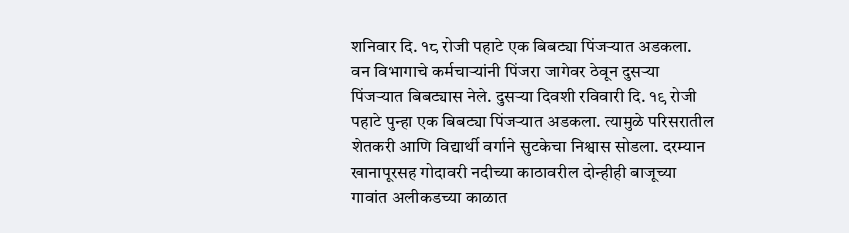शनिवार दि. १८ रोजी पहाटे एक बिबट्या पिंजऱ्यात अडकला. वन विभागाचे कर्मचाऱ्यांनी पिंजरा जागेवर ठेवून दुसऱ्या पिंजऱ्यात बिबट्यास नेले. दुसऱ्या दिवशी रविवारी दि. १९ रोजी पहाटे पुन्हा एक बिबट्या पिंजऱ्यात अडकला. त्यामुळे परिसरातील शेतकरी आणि विद्यार्थी वर्गाने सुटकेचा निश्वास सोडला. दरम्यान खानापूरसह गोदावरी नदीच्या काठावरील दोन्हीही बाजूच्या गावांत अलीकडच्या काळात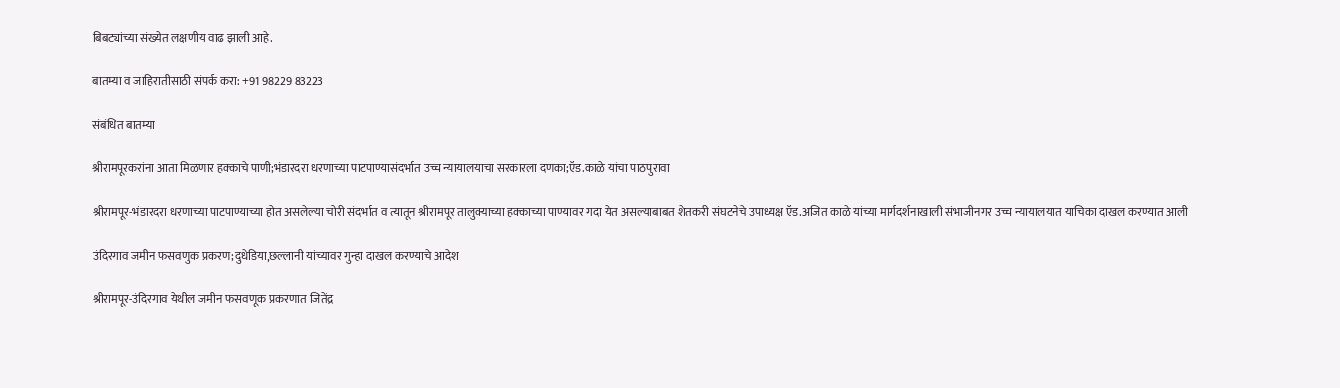बिबट्यांच्या संख्येत लक्षणीय वाढ झाली आहे.

बातम्या व जाहिरातीसाठी संपर्क करा: +91 98229 83223

संबंधित बातम्या

श्रीरामपूरकरांना आता मिळणार हक्काचे पाणी;भंडारदरा धरणाच्या पाटपाण्यासंदर्भात उच्च न्यायालयाचा सरकारला दणका;ऍड.काळे यांचा पाठपुरावा

श्रीरामपूर-भंडारदरा धरणाच्या पाटपाण्याच्या होत असलेल्या चोरी संदर्भात व त्यातून श्रीरामपूर तालुक्याच्या हक्काच्या पाण्यावर गदा येत असल्याबाबत शेतकरी संघटनेचे उपाध्यक्ष ऍड.अजित काळे यांच्या मार्गदर्शनाखाली संभाजीनगर उच्च न्यायालयात याचिका दाखल करण्यात आली

उंदिरगाव जमीन फसवणुक प्रकरण;दुधेडिया,छल्लानी यांच्यावर गुन्हा दाखल करण्याचे आदेश

श्रीरामपूर-उंदिरगाव येथील जमीन फसवणूक प्रकरणात जितेंद्र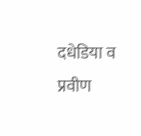दधेडिया व प्रवीण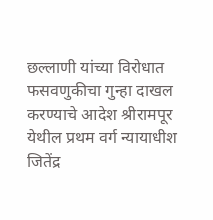छल्लाणी यांच्या विरोधात फसवणुकीचा गुन्हा दाखल करण्याचे आदेश श्रीरामपूर येथील प्रथम वर्ग न्यायाधीश जितेंद्र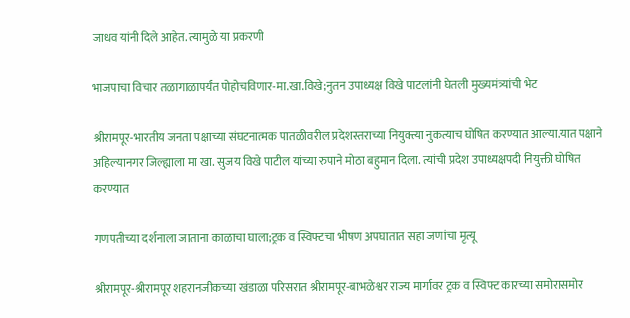जाधव यांनी दिले आहेत. त्यामुळे या प्रकरणी

भाजपाचा विचार तळागाळापर्यंत पोहोचविणार-मा.खा.विखे;नुतन उपाध्यक्ष विखे पाटलांनी घेतली मुख्यमंत्र्यांची भेट

श्रीरामपूर-भारतीय जनता पक्षाच्या संघटनात्मक पातळीवरील प्रदेशस्तराच्या नियुक्त्या नुकत्याच घोषित करण्यात आल्या.यात पक्षाने अहिल्यानगर जिल्ह्याला मा खा. सुजय विखे पाटील यांच्या रुपाने मोठा बहुमान दिला. त्यांची प्रदेश उपाध्यक्षपदी नियुक्ती घोषित करण्यात

गणपतीच्या दर्शनाला जाताना काळाचा घाला;ट्रक व स्विफ्टचा भीषण अपघातात सहा जणांचा मृत्यू

श्रीरामपूर-श्रीरामपूर शहरानजीकच्या खंडाळा परिसरात श्रीरामपूर-बाभळेश्वर राज्य मार्गावर ट्रक व स्विफ्ट कारच्या समोरासमोर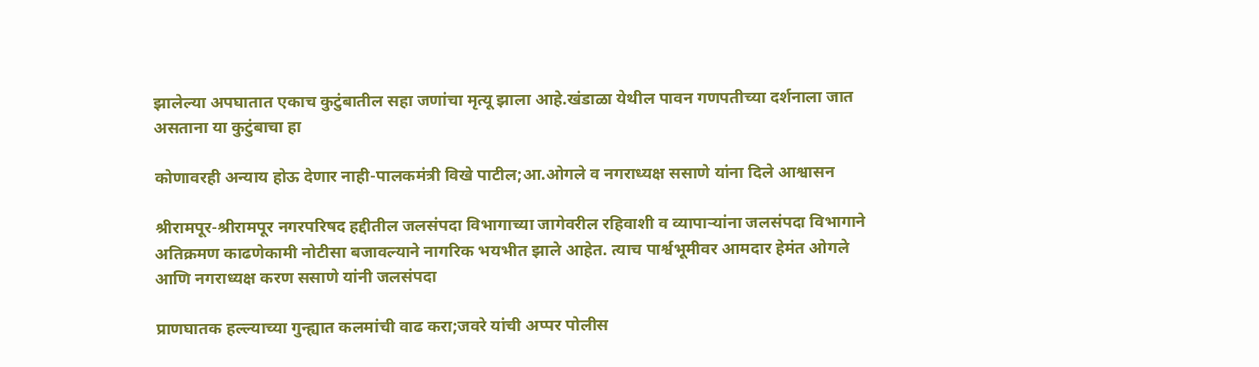झालेल्या अपघातात एकाच कुटुंबातील सहा जणांचा मृत्यू झाला आहे.खंडाळा येथील पावन गणपतीच्या दर्शनाला जात असताना या कुटुंबाचा हा

कोणावरही अन्याय होऊ देणार नाही-पालकमंत्री विखे पाटील;आ.ओगले व नगराध्यक्ष ससाणे यांना दिले आश्वासन

श्रीरामपूर-श्रीरामपूर नगरपरिषद हद्दीतील जलसंपदा विभागाच्या जागेवरील रहिवाशी व व्यापाऱ्यांना जलसंपदा विभागाने अतिक्रमण काढणेकामी नोटीसा बजावल्याने नागरिक भयभीत झाले आहेत. त्याच पार्श्वभूमीवर आमदार हेमंत ओगले आणि नगराध्यक्ष करण ससाणे यांनी जलसंपदा

प्राणघातक हल्ल्याच्या गुन्ह्यात कलमांची वाढ करा;जवरे यांची अप्पर पोलीस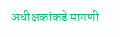अधीक्षकांकडे मागणी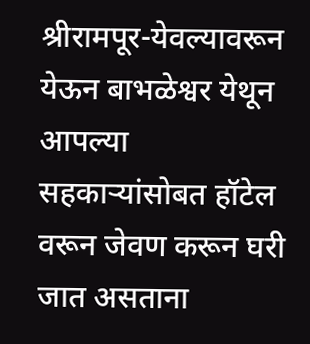श्रीरामपूर-येवल्यावरून येऊन बाभळेश्वर येथून आपल्या सहकाऱ्यांसोबत हॉटेल वरून जेवण करून घरी जात असताना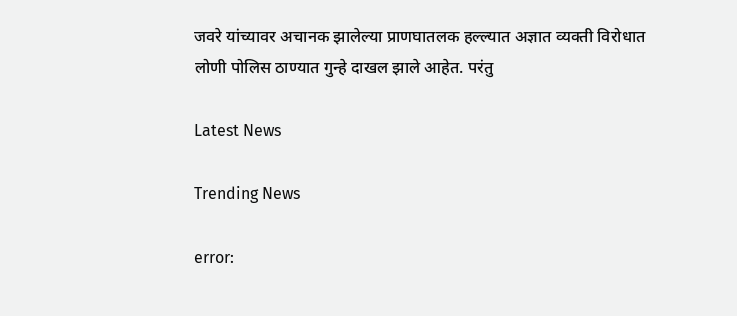जवरे यांच्यावर अचानक झालेल्या प्राणघातलक हल्ल्यात अज्ञात व्यक्ती विरोधात लोणी पोलिस ठाण्यात गुन्हे दाखल झाले आहेत. परंतु

Latest News

Trending News

error: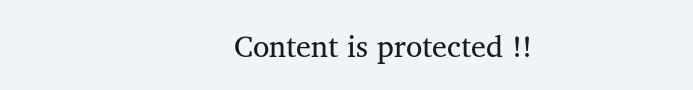Content is protected !!